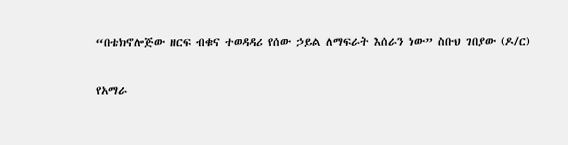“በቴክኖሎጅው ዘርፍ ብቁና ተወዳዳሪ የሰው ኃይል ለማፍራት እሰራን ነው” ስቡህ ገበያው (ዶ/ር)

የአማራ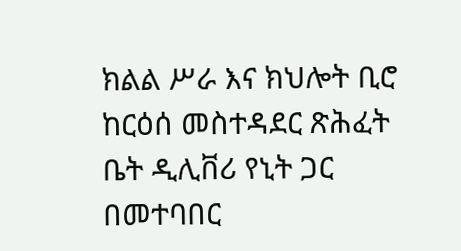ክልል ሥራ እና ክህሎት ቢሮ ከርዕሰ መስተዳደር ጽሕፈት ቤት ዲሊቨሪ የኒት ጋር በመተባበር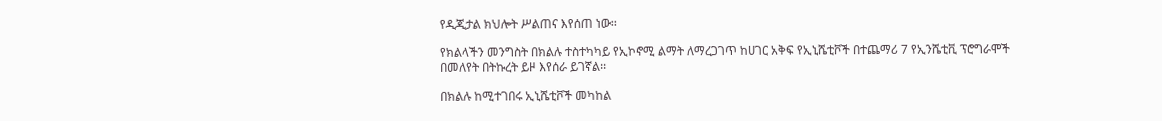የዲጂታል ክህሎት ሥልጠና እየሰጠ ነው፡፡

የክልላችን መንግስት በክልሉ ተስተካካይ የኢኮኖሚ ልማት ለማረጋገጥ ከሀገር አቅፍ የኢኒሼቲቮች በተጨማሪ 7 የኢንሼቲቪ ፕሮግራሞች በመለየት በትኩረት ይዞ እየሰራ ይገኛል፡፡

በክልሉ ከሚተገበሩ ኢኒሼቲቮች መካከል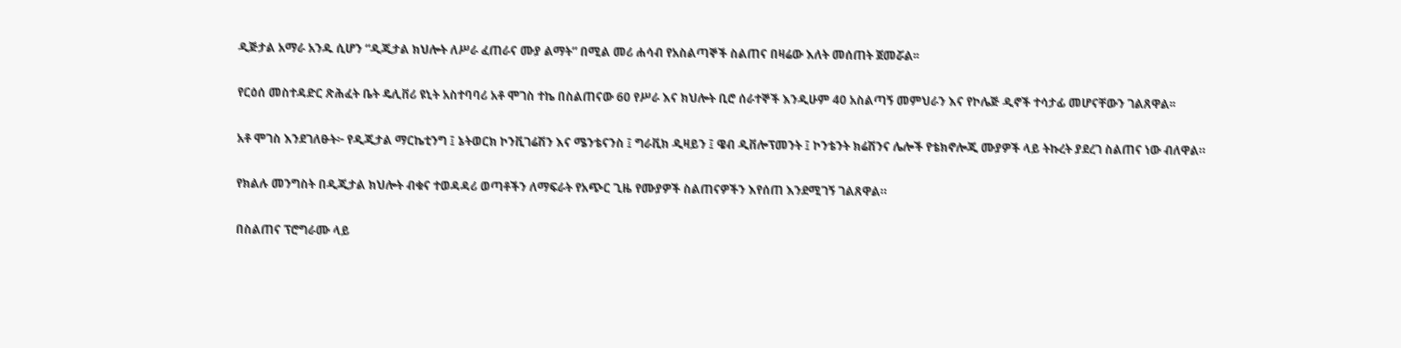ዲጅታል አማራ አንዱ ሲሆን “ዲጂታል ክህሎት ለሥራ ፈጠራና ሙያ ልማት” በሚል መሪ ሐሳብ የአስልጣኞች ስልጠና በዛሬው እለት መሰጠት ጀመሯል፡፡

የርዕሰ መስተዳድር ጽሕፈት ቤት ዴሊቨሪ ዩኒት አስተባባሪ አቶ ሞገስ ተኬ በስልጠናው 60 የሥራ እና ክህሎት ቢሮ ሰራተኞች እንዲሁም 40 አስልጣኝ መምህራን እና የኮሌጅ ዲኖች ተሳታፊ መሆናቸውን ገልጸዋል፡፡

አቶ ሞገስ እንደገለፁት፦ የዲጂታል ማርኬቲንግ ፤ ኔትወርክ ኮንቪገሬሽን እና ሜንቴናንስ ፤ ግራቪክ ዲዛይን ፤ ዌብ ዲቨሎፕመንት ፤ ኮንቴንት ክሬሽንና ሌሎች የቴክኖሎጂ ሙያዎች ላይ ትኩረት ያደረገ ስልጠና ነው ብለዋል።

የክልሉ መንግስት በዲጂታል ክህሎት ብቁና ተወዳዳሪ ወጣቶችን ለማፍራት የአጭር ጊዜ የሙያዎች ስልጠናዎችን እየሰጠ እንደሚገኝ ገልጸዋል።

በስልጠና ፕሮግራሙ ላይ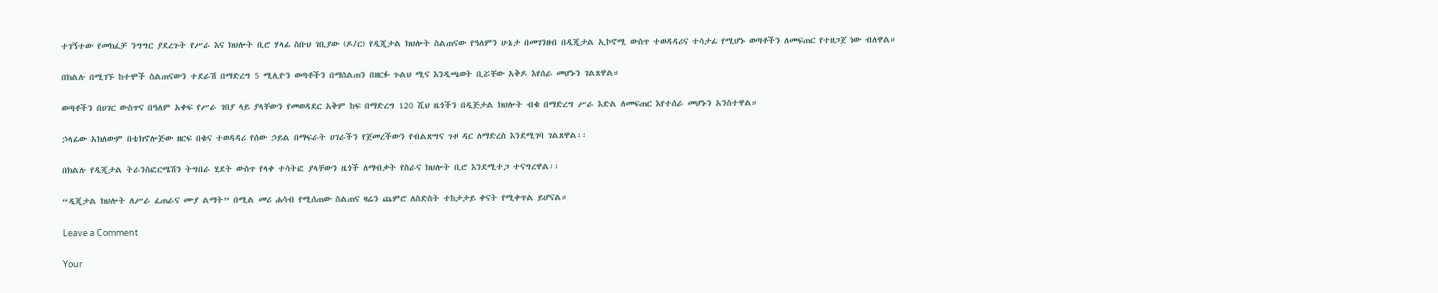ተገኝተው የመክፈቻ ንግግር ያደረጉት የሥራ እና ክህሎት ቢሮ ሃላፊ ስቡህ ገቢያው (ዶ/ር) የዲጂታል ክህሎት ስልጠናው የዓለምን ሁኔታ በመገንዘብ በዲጂታል ኢኮኖሚ ውስጥ ተወዳዳሪና ተሳታፊ የሚሆኑ ወጣቶችን ለመፍጠር የተዘጋጀ ነው ብለዋል።

በክልሉ በሚገኙ ከተሞች ስልጠናውን ተደራሽ በማድረግ 5 ሚሊዮን ወጣቶችን በማሰልጠን በዘርፉ ጉልህ ሚና እንዲጫወት ቢሯቸው አቅዶ እየሰራ መሆኑን ገልጸዋል።

ወጣቶችን በሀገር ውስጥና በዓለም አቀፍ የሥራ ገበያ ላይ ያላቸውን የመወዳደር አቅም ከፍ በማድረግ 120 ሺህ ዜጎችን በዲጅታል ክህሎት ብቁ በማድረግ ሥራ እድል ለመፍጠር እየተሰራ መሆኑን አንስተዋል።

ኃላፊው አክለውም በቴክኖሎጅው ዘርፍ በቁና ተወዳዳሪ የሰው ኃይል በማፍራት ሀገራችን የጀመረችውን የብልጽግና ጉዞ ዳር ለማድረስ እንደሚገባ ገልጸዋል፡፡

በክልሉ የዲጂታል ትራንስፎርሜሽን ትግበራ ሂደት ውስጥ የላቀ ተሳትፎ ያላቸውን ዜጎች ለማብቃት የስራና ክህሎት ቢሮ እንደሚተጋ ተናግረዋል፡፡

“ዲጂታል ክህሎት ለሥራ ፈጠራና ሙያ ልማት” በሚል መሪ ሐሳብ የሚሰጠው ስልጠና ዛሬን ጨምሮ ለስድስት ተከታታይ ቀናት የሚቀጥል ይሆናል።

Leave a Comment

Your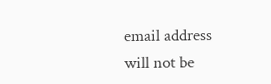email address will not be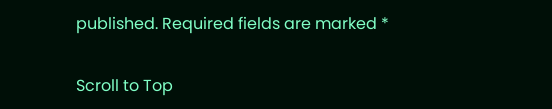published. Required fields are marked *

Scroll to Top